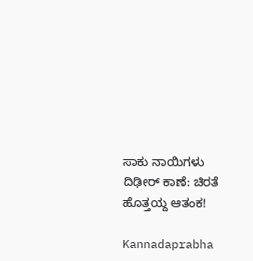ಸಾಕು ನಾಯಿಗಳು ದಿಢೀರ್‌ ಕಾಣೆ: ಚಿರತೆ ಹೊತ್ತಯ್ದ ಆತಂಕ!

Kannadaprabha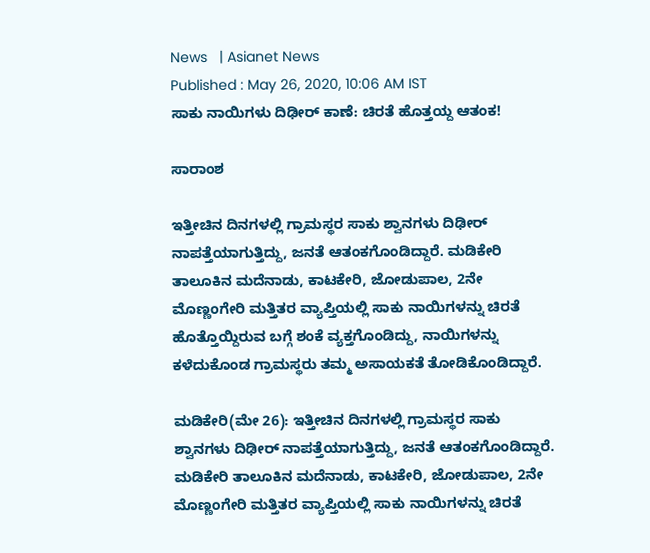News   | Asianet News
Published : May 26, 2020, 10:06 AM IST
ಸಾಕು ನಾಯಿಗಳು ದಿಢೀರ್‌ ಕಾಣೆ: ಚಿರತೆ ಹೊತ್ತಯ್ದ ಆತಂಕ!

ಸಾರಾಂಶ

ಇತ್ತೀಚಿನ ದಿನಗಳಲ್ಲಿ ಗ್ರಾಮಸ್ಥರ ಸಾಕು ಶ್ವಾನಗಳು ದಿಢೀರ್‌ ನಾಪತ್ತೆಯಾಗುತ್ತಿದ್ದು, ಜನತೆ ಆತಂಕಗೊಂಡಿದ್ದಾರೆ. ಮಡಿಕೇರಿ ತಾಲೂಕಿನ ಮದೆನಾಡು, ಕಾಟಕೇರಿ, ಜೋಡುಪಾಲ, 2ನೇ ಮೊಣ್ಣಂಗೇರಿ ಮತ್ತಿತರ ವ್ಯಾಪ್ತಿಯಲ್ಲಿ ಸಾಕು ನಾಯಿಗಳನ್ನು ಚಿರತೆ ಹೊತ್ತೊಯ್ದಿರುವ ಬಗ್ಗೆ ಶಂಕೆ ವ್ಯಕ್ತಗೊಂಡಿದ್ದು, ನಾಯಿಗಳನ್ನು ಕಳೆದುಕೊಂಡ ಗ್ರಾಮಸ್ಥರು ತಮ್ಮ ಅಸಾಯಕತೆ ತೋಡಿಕೊಂಡಿದ್ದಾರೆ.

ಮಡಿಕೇರಿ(ಮೇ 26): ಇತ್ತೀಚಿನ ದಿನಗಳಲ್ಲಿ ಗ್ರಾಮಸ್ಥರ ಸಾಕು ಶ್ವಾನಗಳು ದಿಢೀರ್‌ ನಾಪತ್ತೆಯಾಗುತ್ತಿದ್ದು, ಜನತೆ ಆತಂಕಗೊಂಡಿದ್ದಾರೆ. ಮಡಿಕೇರಿ ತಾಲೂಕಿನ ಮದೆನಾಡು, ಕಾಟಕೇರಿ, ಜೋಡುಪಾಲ, 2ನೇ ಮೊಣ್ಣಂಗೇರಿ ಮತ್ತಿತರ ವ್ಯಾಪ್ತಿಯಲ್ಲಿ ಸಾಕು ನಾಯಿಗಳನ್ನು ಚಿರತೆ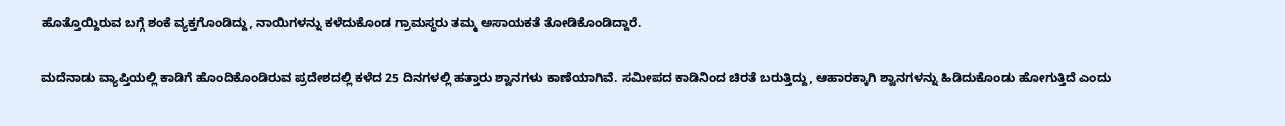ಹೊತ್ತೊಯ್ದಿರುವ ಬಗ್ಗೆ ಶಂಕೆ ವ್ಯಕ್ತಗೊಂಡಿದ್ದು, ನಾಯಿಗಳನ್ನು ಕಳೆದುಕೊಂಡ ಗ್ರಾಮಸ್ಥರು ತಮ್ಮ ಅಸಾಯಕತೆ ತೋಡಿಕೊಂಡಿದ್ದಾರೆ.

ಮದೆನಾಡು ವ್ಯಾಪ್ತಿಯಲ್ಲಿ ಕಾಡಿಗೆ ಹೊಂದಿಕೊಂಡಿರುವ ಪ್ರದೇಶದಲ್ಲಿ ಕಳೆದ 25 ದಿನಗಳಲ್ಲಿ ಹತ್ತಾರು ಶ್ವಾನಗಳು ಕಾಣೆಯಾಗಿವೆ. ಸಮೀಪದ ಕಾಡಿನಿಂದ ಚಿರತೆ ಬರುತ್ತಿದ್ದು, ಆಹಾರಕ್ಕಾಗಿ ಶ್ವಾನಗಳನ್ನು ಹಿಡಿದುಕೊಂಡು ಹೋಗುತ್ತಿದೆ ಎಂದು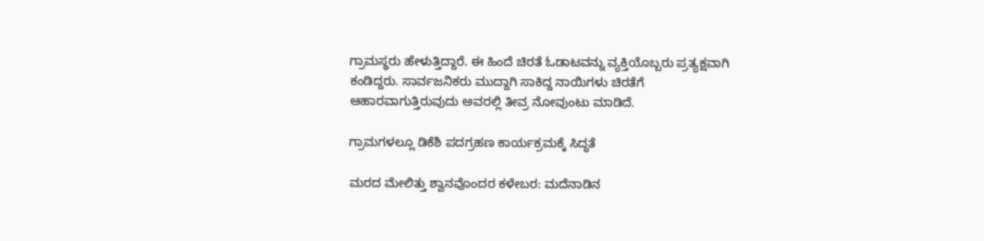ಗ್ರಾಮಸ್ಥರು ಹೇಳುತ್ತಿದ್ದಾರೆ. ಈ ಹಿಂದೆ ಚಿರತೆ ಓಡಾಟವನ್ನು ವ್ಯಕ್ತಿಯೊಬ್ಬರು ಪ್ರತ್ಯಕ್ಷವಾಗಿ ಕಂಡಿದ್ದರು. ಸಾರ್ವಜನಿಕರು ಮುದ್ದಾಗಿ ಸಾಕಿದ್ದ ನಾಯಿಗಳು ಚಿರತೆಗೆ ಆಹಾರವಾಗುತ್ತಿರುವುದು ಅವರಲ್ಲಿ ತೀವ್ರ ನೋವುಂಟು ಮಾಡಿದೆ.

ಗ್ರಾಮಗಳಲ್ಲೂ ಡಿಕೆಶಿ ಪದಗ್ರಹಣ ಕಾರ್ಯಕ್ರಮಕ್ಕೆ ಸಿದ್ಧತೆ

ಮರದ ಮೇಲಿತ್ತು ಶ್ವಾನವೊಂದರ ಕಳೇಬರ: ಮದೆನಾಡಿನ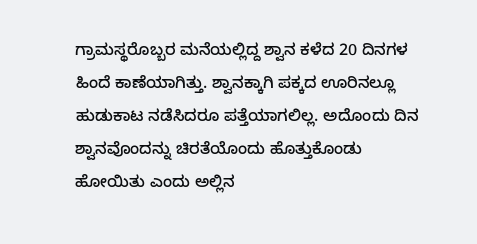ಗ್ರಾಮಸ್ಥರೊಬ್ಬರ ಮನೆಯಲ್ಲಿದ್ದ ಶ್ವಾನ ಕಳೆದ 20 ದಿನಗಳ ಹಿಂದೆ ಕಾಣೆಯಾಗಿತ್ತು. ಶ್ವಾನಕ್ಕಾಗಿ ಪಕ್ಕದ ಊರಿನಲ್ಲೂ ಹುಡುಕಾಟ ನಡೆಸಿದರೂ ಪತ್ತೆಯಾಗಲಿಲ್ಲ. ಅದೊಂದು ದಿನ ಶ್ವಾನವೊಂದನ್ನು ಚಿರತೆಯೊಂದು ಹೊತ್ತುಕೊಂಡು ಹೋಯಿತು ಎಂದು ಅಲ್ಲಿನ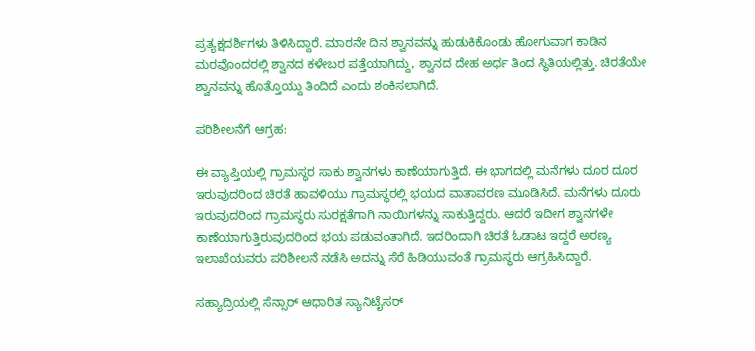ಪ್ರತ್ಯಕ್ಷದರ್ಶಿಗಳು ತಿಳಿಸಿದ್ದಾರೆ. ಮಾರನೇ ದಿನ ಶ್ವಾನವನ್ನು ಹುಡುಕಿಕೊಂಡು ಹೋಗುವಾಗ ಕಾಡಿನ ಮರವೊಂದರಲ್ಲಿ ಶ್ವಾನದ ಕಳೇಬರ ಪತ್ತೆಯಾಗಿದ್ದು, ಶ್ವಾನದ ದೇಹ ಅರ್ಧ ತಿಂದ ಸ್ಥಿತಿಯಲ್ಲಿತ್ತು. ಚಿರತೆಯೇ ಶ್ವಾನವನ್ನು ಹೊತ್ತೊಯ್ದು ತಿಂದಿದೆ ಎಂದು ಶಂಕಿಸಲಾಗಿದೆ.

ಪರಿಶೀಲನೆಗೆ ಆಗ್ರಹ:

ಈ ವ್ಯಾಪ್ತಿಯಲ್ಲಿ ಗ್ರಾಮಸ್ಥರ ಸಾಕು ಶ್ವಾನಗಳು ಕಾಣೆಯಾಗುತ್ತಿದೆ. ಈ ಭಾಗದಲ್ಲಿ ಮನೆಗಳು ದೂರ ದೂರ ಇರುವುದರಿಂದ ಚಿರತೆ ಹಾವಳಿಯು ಗ್ರಾಮಸ್ಥರಲ್ಲಿ ಭಯದ ವಾತಾವರಣ ಮೂಡಿಸಿದೆ. ಮನೆಗಳು ದೂರು ಇರುವುದರಿಂದ ಗ್ರಾಮಸ್ಥರು ಸುರಕ್ಷತೆಗಾಗಿ ನಾಯಿಗಳನ್ನು ಸಾಕುತ್ತಿದ್ದರು. ಆದರೆ ಇದೀಗ ಶ್ವಾನಗಳೇ ಕಾಣೆಯಾಗುತ್ತಿರುವುದರಿಂದ ಭಯ ಪಡುವಂತಾಗಿದೆ. ಇದರಿಂದಾಗಿ ಚಿರತೆ ಓಡಾಟ ಇದ್ದರೆ ಅರಣ್ಯ ಇಲಾಖೆಯವರು ಪರಿಶೀಲನೆ ನಡೆಸಿ ಅದನ್ನು ಸೆರೆ ಹಿಡಿಯುವಂತೆ ಗ್ರಾಮಸ್ಥರು ಆಗ್ರಹಿಸಿದ್ದಾರೆ.

ಸಹ್ಯಾದ್ರಿಯಲ್ಲಿ ಸೆನ್ಸಾರ್‌ ಆಧಾರಿತ ಸ್ಯಾನಿಟೈಸರ್‌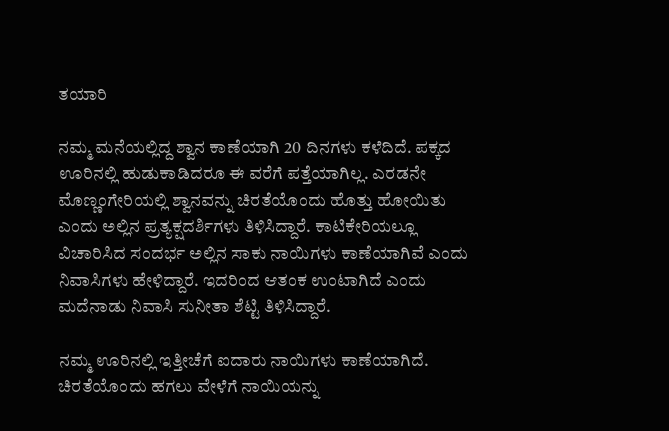ತಯಾರಿ

ನಮ್ಮ ಮನೆಯಲ್ಲಿದ್ದ ಶ್ವಾನ ಕಾಣೆಯಾಗಿ 20 ದಿನಗಳು ಕಳೆದಿದೆ. ಪಕ್ಕದ ಊರಿನಲ್ಲಿ ಹುಡುಕಾಡಿದರೂ ಈ ವರೆಗೆ ಪತ್ತೆಯಾಗಿಲ್ಲ. ಎರಡನೇ ಮೊಣ್ಣಂಗೇರಿಯಲ್ಲಿ ಶ್ವಾನವನ್ನು ಚಿರತೆಯೊಂದು ಹೊತ್ತು ಹೋಯಿತು ಎಂದು ಅಲ್ಲಿನ ಪ್ರತ್ಯಕ್ಷದರ್ಶಿಗಳು ತಿಳಿಸಿದ್ದಾರೆ. ಕಾಟಿಕೇರಿಯಲ್ಲೂ ವಿಚಾರಿಸಿದ ಸಂದರ್ಭ ಅಲ್ಲಿನ ಸಾಕು ನಾಯಿಗಳು ಕಾಣೆಯಾಗಿವೆ ಎಂದು ನಿವಾಸಿಗಳು ಹೇಳಿದ್ದಾರೆ. ಇದರಿಂದ ಆತಂಕ ಉಂಟಾಗಿದೆ ಎಂದು ಮದೆನಾಡು ನಿವಾಸಿ ಸುನೀತಾ ಶೆಟ್ಟಿ ತಿಳಿಸಿದ್ದಾರೆ.

ನಮ್ಮ ಊರಿನಲ್ಲಿ ಇತ್ತೀಚೆಗೆ ಐದಾರು ನಾಯಿಗಳು ಕಾಣೆಯಾಗಿದೆ. ಚಿರತೆಯೊಂದು ಹಗಲು ವೇಳೆಗೆ ನಾಯಿಯನ್ನು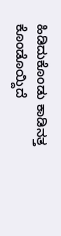ಹಿಡಿದುಕೊಂಡು ಕಾಡಿನತ್ತ ಕೊಂಡೊಯ್ದಿದೆ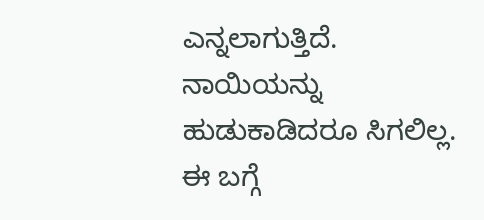ಎನ್ನಲಾಗುತ್ತಿದೆ. ನಾಯಿಯನ್ನು ಹುಡುಕಾಡಿದರೂ ಸಿಗಲಿಲ್ಲ. ಈ ಬಗ್ಗೆ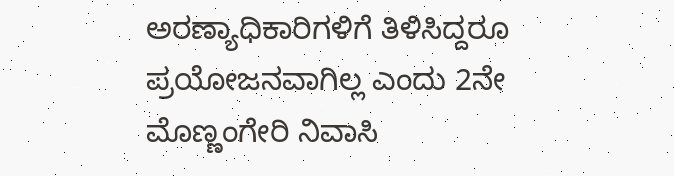ಅರಣ್ಯಾಧಿಕಾರಿಗಳಿಗೆ ತಿಳಿಸಿದ್ದರೂ ಪ್ರಯೋಜನವಾಗಿಲ್ಲ ಎಂದು 2ನೇ ಮೊಣ್ಣಂಗೇರಿ ನಿವಾಸಿ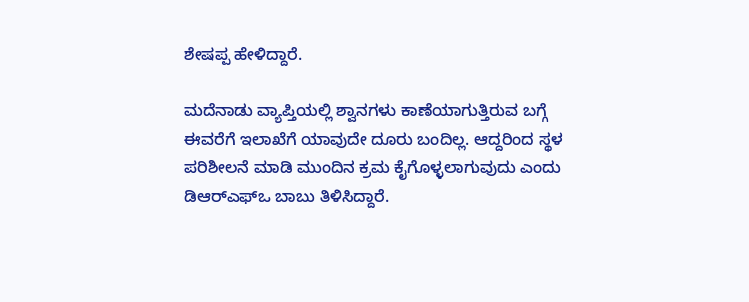ಶೇಷಪ್ಪ ಹೇಳಿದ್ದಾರೆ.

ಮದೆನಾಡು ವ್ಯಾಪ್ತಿಯಲ್ಲಿ ಶ್ವಾನಗಳು ಕಾಣೆಯಾಗುತ್ತಿರುವ ಬಗ್ಗೆ ಈವರೆಗೆ ಇಲಾಖೆಗೆ ಯಾವುದೇ ದೂರು ಬಂದಿಲ್ಲ. ಆದ್ದರಿಂದ ಸ್ಥಳ ಪರಿಶೀಲನೆ ಮಾಡಿ ಮುಂದಿನ ಕ್ರಮ ಕೈಗೊಳ್ಳಲಾಗುವುದು ಎಂದು ಡಿಆರ್‌ಎಫ್‌ಒ ಬಾಬು ತಿಳಿಸಿದ್ದಾರೆ.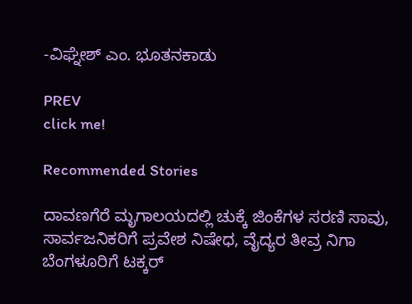-ವಿಘ್ನೇಶ್‌ ಎಂ. ಭೂತನಕಾಡು

PREV
click me!

Recommended Stories

ದಾವಣಗೆರೆ ಮೃಗಾಲಯದಲ್ಲಿ ಚುಕ್ಕೆ ಜಿಂಕೆಗಳ ಸರಣಿ ಸಾವು, ಸಾರ್ವಜನಿಕರಿಗೆ ಪ್ರವೇಶ ನಿಷೇಧ, ವೈದ್ಯರ ತೀವ್ರ ನಿಗಾ
ಬೆಂಗಳೂರಿಗೆ ಟಕ್ಕರ್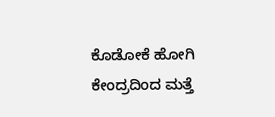ಕೊಡೋಕೆ ಹೋಗಿ ಕೇಂದ್ರದಿಂದ ಮತ್ತೆ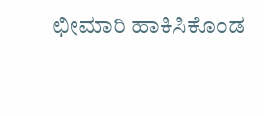ಛೀಮಾರಿ ಹಾಕಿಸಿಕೊಂಡ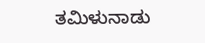ತಮಿಳುನಾಡು